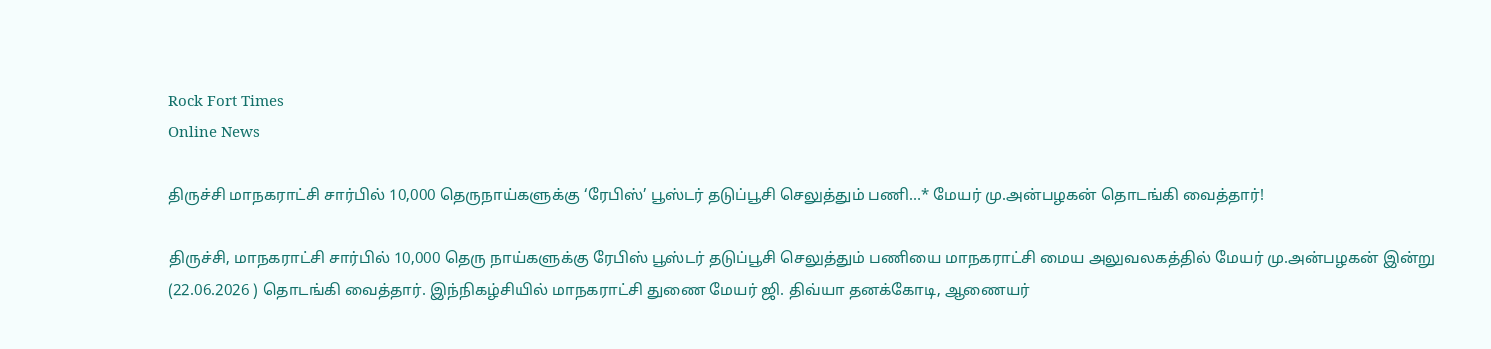Rock Fort Times
Online News

திருச்சி மாநகராட்சி சார்பில் 10,000 தெருநாய்களுக்கு ‘ரேபிஸ்’ பூஸ்டர் தடுப்பூசி செலுத்தும் பணி…* மேயர் மு.அன்பழகன் தொடங்கி வைத்தார்!

திருச்சி, மாநகராட்சி சார்பில் 10,000 தெரு நாய்களுக்கு ரேபிஸ் பூஸ்டர் தடுப்பூசி செலுத்தும் பணியை மாநகராட்சி மைய அலுவலகத்தில் மேயர் மு.அன்பழகன் இன்று (22.06.2026 ) தொடங்கி வைத்தார். இந்நிகழ்சியில் மாநகராட்சி துணை மேயர் ஜி. திவ்யா தனக்கோடி, ஆணையர்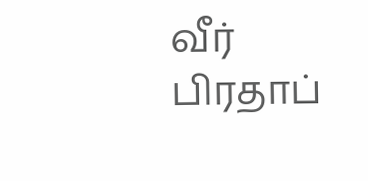வீர் பிரதாப்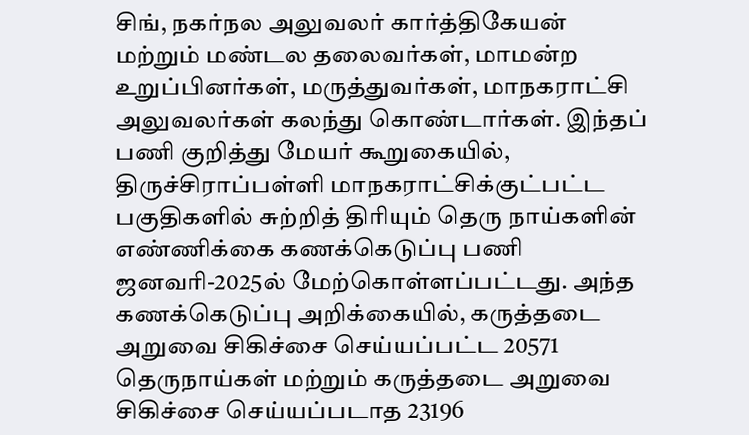சிங், நகர்நல அலுவலர் கார்த்திகேயன் மற்றும் மண்டல தலைவர்கள், மாமன்ற உறுப்பினர்கள், மருத்துவர்கள், மாநகராட்சி அலுவலர்கள் கலந்து கொண்டார்கள். இந்தப் பணி குறித்து மேயர் கூறுகையில், திருச்சிராப்பள்ளி மாநகராட்சிக்குட்பட்ட பகுதிகளில் சுற்றித் திரியும் தெரு நாய்களின் எண்ணிக்கை கணக்கெடுப்பு பணி ஜனவரி-2025ல் மேற்கொள்ளப்பட்டது. அந்த கணக்கெடுப்பு அறிக்கையில், கருத்தடை அறுவை சிகிச்சை செய்யப்பட்ட 20571 தெருநாய்கள் மற்றும் கருத்தடை அறுவை சிகிச்சை செய்யப்படாத 23196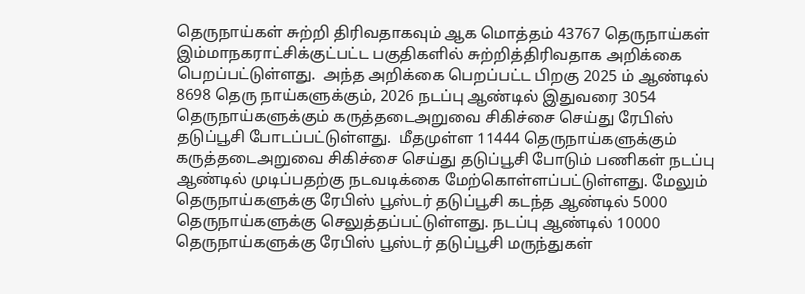தெருநாய்கள் சுற்றி திரிவதாகவும் ஆக மொத்தம் 43767 தெருநாய்கள் இம்மாநகராட்சிக்குட்பட்ட பகுதிகளில் சுற்றித்திரிவதாக அறிக்கை பெறப்பட்டுள்ளது.  அந்த அறிக்கை பெறப்பட்ட பிறகு 2025 ம் ஆண்டில் 8698 தெரு நாய்களுக்கும், 2026 நடப்பு ஆண்டில் இதுவரை 3054 தெருநாய்களுக்கும் கருத்தடைஅறுவை சிகிச்சை செய்து ரேபிஸ் தடுப்பூசி போடப்பட்டுள்ளது.  மீதமுள்ள 11444 தெருநாய்களுக்கும் கருத்தடைஅறுவை சிகிச்சை செய்து தடுப்பூசி போடும் பணிகள் நடப்பு ஆண்டில் முடிப்பதற்கு நடவடிக்கை மேற்கொள்ளப்பட்டுள்ளது. மேலும் தெருநாய்களுக்கு ரேபிஸ் பூஸ்டர் தடுப்பூசி கடந்த ஆண்டில் 5000 தெருநாய்களுக்கு செலுத்தப்பட்டுள்ளது. நடப்பு ஆண்டில் 10000 தெருநாய்களுக்கு ரேபிஸ் பூஸ்டர் தடுப்பூசி மருந்துகள்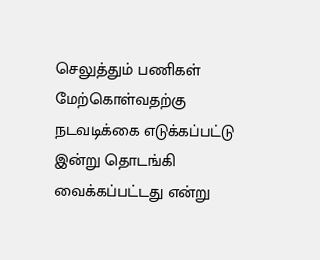செலுத்தும் பணிகள் மேற்கொள்வதற்கு நடவடிக்கை எடுக்கப்பட்டு இன்று தொடங்கி வைக்கப்பட்டது என்று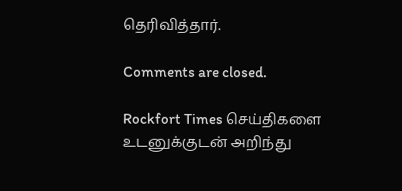தெரிவித்தார்.

Comments are closed.

Rockfort Times செய்திகளை உடனுக்குடன் அறிந்து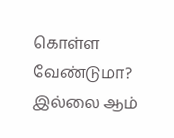கொள்ள வேண்டுமா? இல்லை ஆம்